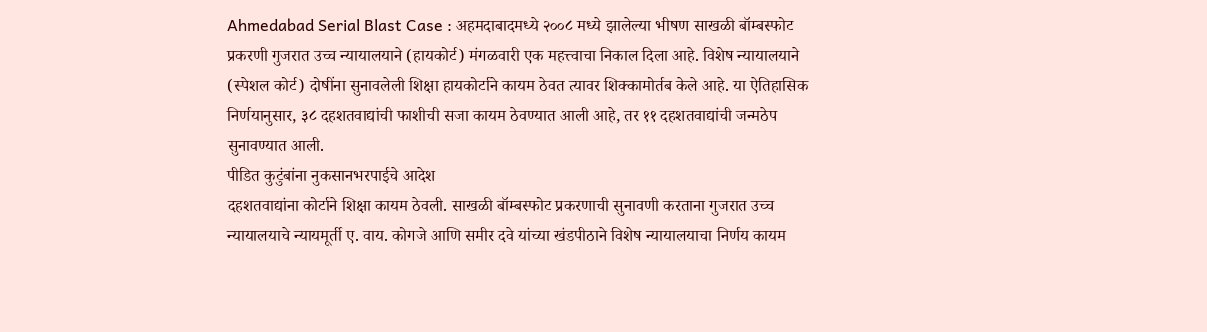Ahmedabad Serial Blast Case : अहमदाबादमध्ये २००८ मध्ये झालेल्या भीषण साखळी बॉम्बस्फोट प्रकरणी गुजरात उच्च न्यायालयाने (हायकोर्ट) मंगळवारी एक महत्त्वाचा निकाल दिला आहे. विशेष न्यायालयाने (स्पेशल कोर्ट) दोषींना सुनावलेली शिक्षा हायकोर्टाने कायम ठेवत त्यावर शिक्कामोर्तब केले आहे. या ऐतिहासिक निर्णयानुसार, ३८ दहशतवाद्यांची फाशीची सजा कायम ठेवण्यात आली आहे, तर ११ दहशतवाद्यांची जन्मठेप सुनावण्यात आली.
पीडित कुटुंबांना नुकसानभरपाईचे आदेश
दहशतवाद्यांना कोर्टाने शिक्षा कायम ठेवली. साखळी बॉम्बस्फोट प्रकरणाची सुनावणी करताना गुजरात उच्च न्यायालयाचे न्यायमूर्ती ए. वाय. कोगजे आणि समीर दवे यांच्या खंडपीठाने विशेष न्यायालयाचा निर्णय कायम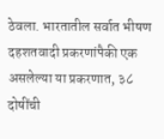ठेवला. भारतातील सर्वात भीषण दहशतवादी प्रकरणांपैकी एक असलेल्या या प्रकरणात, ३८ दोषींची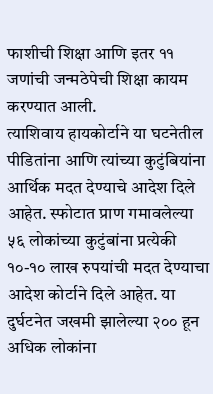फाशीची शिक्षा आणि इतर ११ जणांची जन्मठेपेची शिक्षा कायम करण्यात आली.
त्याशिवाय हायकोर्टाने या घटनेतील पीडितांना आणि त्यांच्या कुटुंबियांना आर्थिक मदत देण्याचे आदेश दिले आहेत. स्फोटात प्राण गमावलेल्या ५६ लोकांच्या कुटुंबांना प्रत्येकी १०-१० लाख रुपयांची मदत देण्याचा आदेश कोर्टाने दिले आहेत. या दुर्घटनेत जखमी झालेल्या २०० हून अधिक लोकांना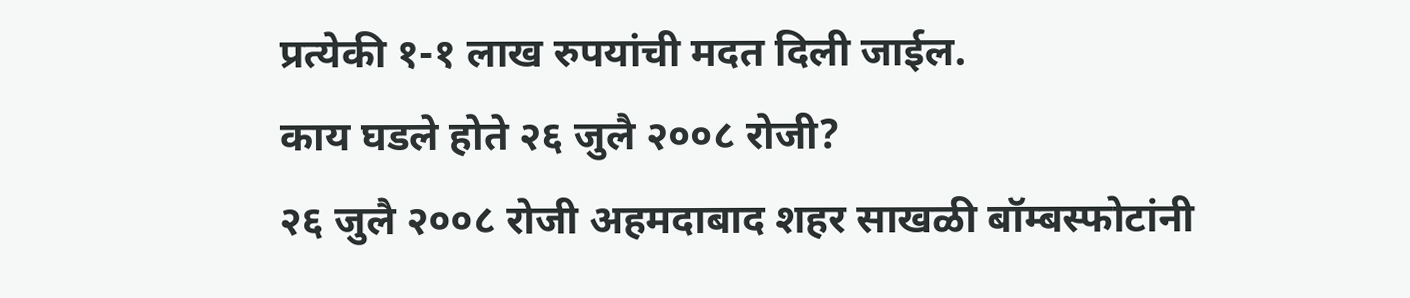प्रत्येकी १-१ लाख रुपयांची मदत दिली जाईल.
काय घडले होते २६ जुलै २००८ रोजी?
२६ जुलै २००८ रोजी अहमदाबाद शहर साखळी बॉम्बस्फोटांनी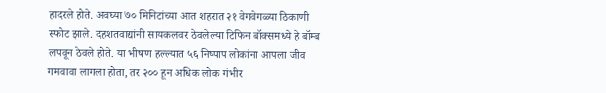हादरले होते. अवघ्या ७० मिनिटांच्या आत शहरात २१ वेगवेगळ्या ठिकाणी स्फोट झाले. दहशतवाद्यांनी सायकलवर ठेवलेल्या टिफिन बॉक्समध्ये हे बॉम्ब लपवून ठेवले होते. या भीषण हल्ल्यात ५६ निष्पाप लोकांना आपला जीव गमवावा लागला होता, तर २०० हून अधिक लोक गंभीर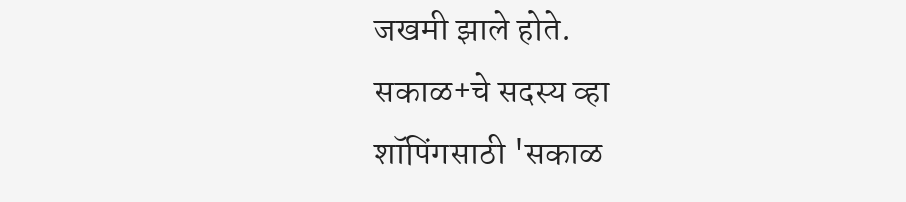जखमी झाले होते.
सकाळ+चे सदस्य व्हा
शॉपिंगसाठी 'सकाळ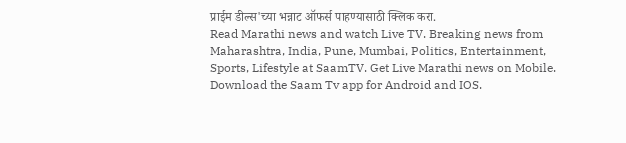प्राईम डील्स'च्या भन्नाट ऑफर्स पाहण्यासाठी क्लिक करा.
Read Marathi news and watch Live TV. Breaking news from Maharashtra, India, Pune, Mumbai, Politics, Entertainment, Sports, Lifestyle at SaamTV. Get Live Marathi news on Mobile. Download the Saam Tv app for Android and IOS.